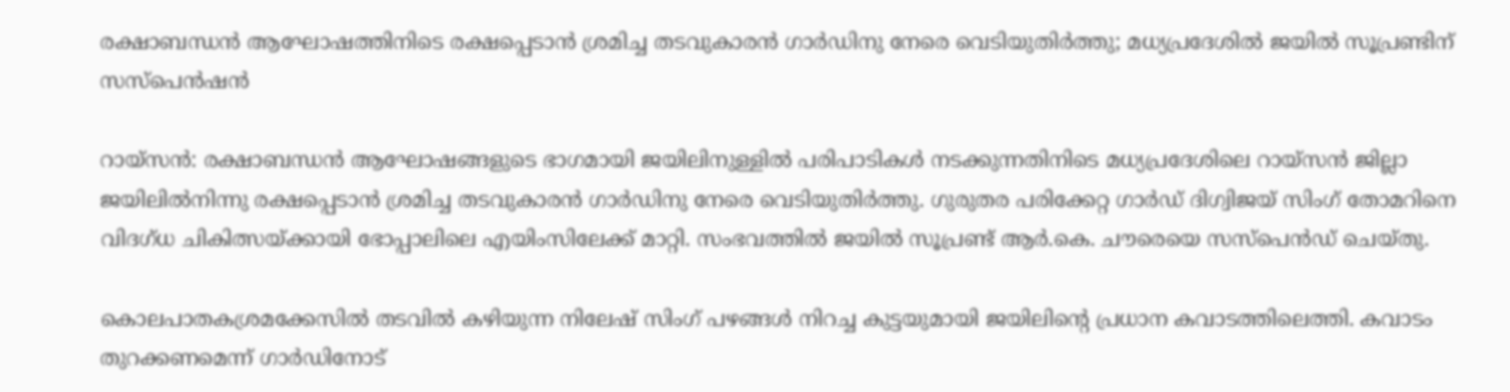രക്ഷാബന്ധൻ ആഘോഷത്തിനിടെ രക്ഷപ്പെടാൻ ശ്രമിച്ച തടവുകാരൻ ഗാർഡിനു നേരെ വെടിയുതിർത്തു; മധ്യപ്രദേശിൽ ജയിൽ സൂപ്രണ്ടിന് സസ്പെൻഷൻ

റായ്‌‌‌‌‌സൻ: രക്ഷാബന്ധൻ ആഘോഷങ്ങളുടെ ഭാഗമായി ജയിലിനുള്ളിൽ പരിപാടികൾ നടക്കുന്നതിനിടെ മധ്യപ്രദേശിലെ റായ്സൻ ജില്ലാ ജയിലിൽനിന്നു രക്ഷപ്പെടാൻ ശ്രമിച്ച തടവുകാരൻ ഗാർഡിനു നേരെ വെടിയുതിർത്തു. ഗുരുതര പരിക്കേറ്റ ഗാർഡ് ദിഗ്വിജയ് സിംഗ് തോമറിനെ വിദഗ്ധ ചികിത്സയ്ക്കായി ഭോപ്പാലിലെ എയിംസിലേക്ക് മാറ്റി. സംഭവത്തിൽ ജയിൽ സൂപ്രണ്ട് ആർ.കെ. ചൗരെയെ സസ്പെൻഡ് ചെയ്തു.

കൊലപാതകശ്രമക്കേസിൽ തടവിൽ കഴിയുന്ന നിലേഷ് സിംഗ് പഴങ്ങൾ നിറച്ച കുട്ടയുമായി ജയിലിന്‍റെ പ്രധാന കവാടത്തിലെത്തി. കവാടം തുറക്കണമെന്ന് ഗാർഡിനോട്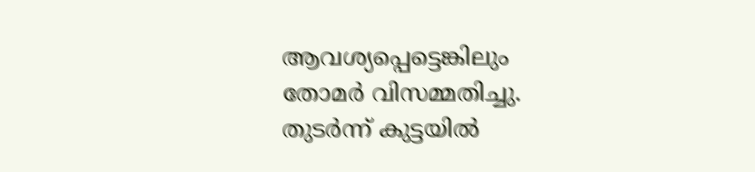ആവശ്യപ്പെട്ടെങ്കിലും തോമർ വിസമ്മതിച്ചു. തുടർന്ന് കുട്ടയിൽ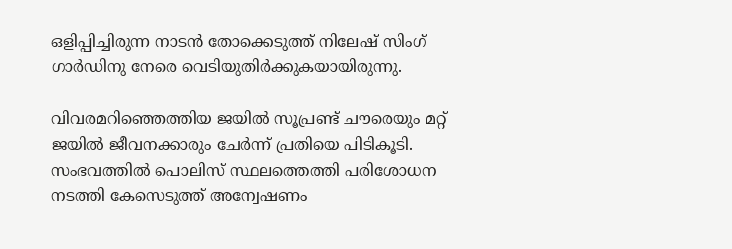ഒളിപ്പിച്ചിരുന്ന നാടൻ തോക്കെടുത്ത് നിലേഷ് സിംഗ് ഗാർഡിനു നേരെ വെടിയുതിർക്കുകയായിരുന്നു.

വിവരമറിഞ്ഞെത്തിയ ജയിൽ സൂപ്രണ്ട് ചൗരെയും മറ്റ് ജയിൽ ജീവനക്കാരും ചേർന്ന് പ്രതിയെ പിടികൂടി. സംഭവത്തിൽ പൊലിസ് സ്ഥലത്തെത്തി പരിശോധന നടത്തി കേസെടുത്ത് അന്വേഷണം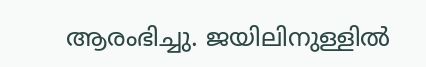ആരംഭിച്ചു. ജയിലിനുള്ളിൽ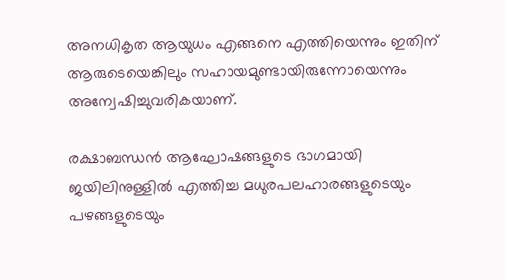അനധികൃത ആയുധം എങ്ങനെ എത്തിയെന്നും ഇതിന് ആരുടെയെങ്കിലും സഹായമുണ്ടായിരുന്നോയെന്നും അന്വേഷിച്ചുവരികയാണ്.

രക്ഷാബന്ധൻ ആഘോഷങ്ങളുടെ ഭാഗമായി ജയിലിനുള്ളിൽ എത്തിച്ച മധുരപലഹാരങ്ങളുടെയും പഴങ്ങളുടെയും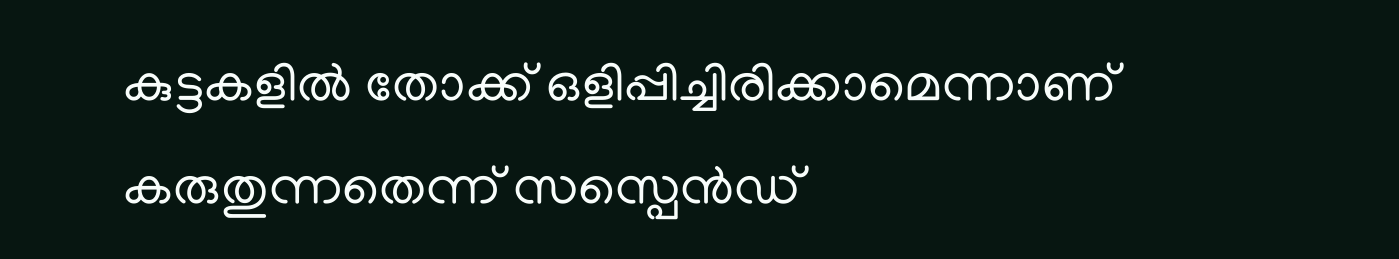കുട്ടകളിൽ തോക്ക് ഒളിപ്പിച്ചിരിക്കാമെന്നാണ് കരുതുന്നതെന്ന് സസ്പെൻഡ്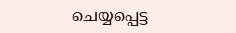ചെയ്യപ്പെട്ട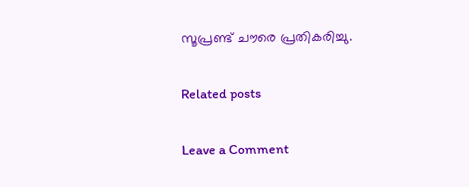സൂപ്രണ്ട് ചൗരെ പ്രതികരിച്ചു.

Related posts

Leave a Comment